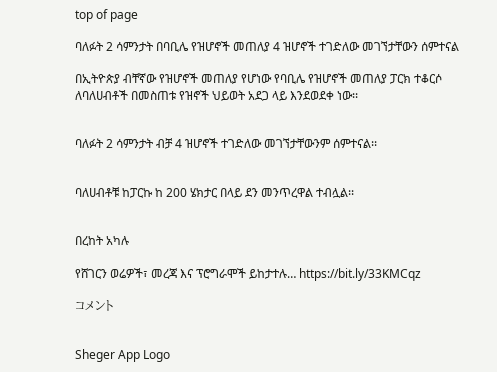top of page

ባለፉት 2 ሳምንታት በባቢሌ የዝሆኖች መጠለያ 4 ዝሆኖች ተገድለው መገኘታቸውን ሰምተናል

በኢትዮጵያ ብቸኛው የዝሆኖች መጠለያ የሆነው የባቢሌ የዝሆኖች መጠለያ ፓርክ ተቆርሶ ለባለሀብቶች በመስጠቱ የዝኖች ህይወት አደጋ ላይ እንደወደቀ ነው፡፡


ባለፉት 2 ሳምንታት ብቻ 4 ዝሆኖች ተገድለው መገኘታቸውንም ሰምተናል፡፡


ባለሀብቶቹ ከፓርኩ ከ 200 ሄክታር በላይ ደን መንጥረዋል ተብሏል፡፡


በረከት አካሉ

የሸገርን ወሬዎች፣ መረጃ እና ፕሮግራሞች ይከታተሉ… https://bit.ly/33KMCqz

コメント


Sheger App Logo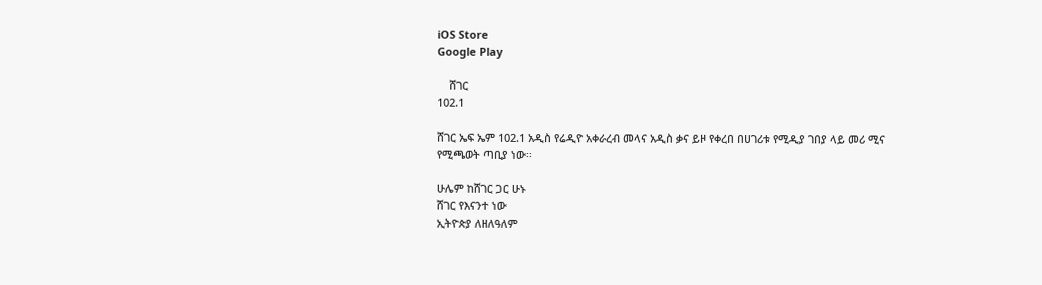iOS Store
Google Play

    ሸገር
102.1

ሸገር ኤፍ ኤም 102.1 አዲስ የሬዲዮ አቀራረብ መላና አዲስ ቃና ይዞ የቀረበ በሀገሪቱ የሚዲያ ገበያ ላይ መሪ ሚና የሚጫወት ጣቢያ ነው፡፡

ሁሌም ከሸገር ጋር ሁኑ
ሸገር የእናንተ ነው
ኢትዮጵያ ለዘለዓለም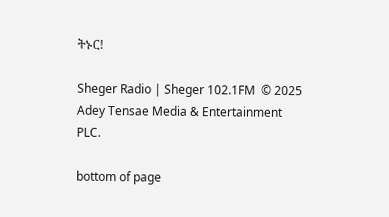ትኑር!

Sheger Radio | Sheger 102.1FM  © 2025 Adey Tensae Media & Entertainment PLC.

bottom of page